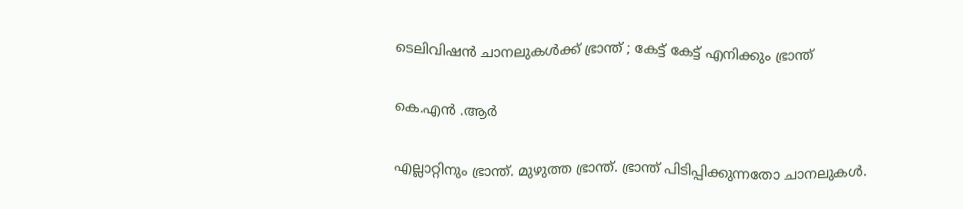ടെലിവിഷൻ ചാനലുകൾക്ക് ഭ്രാന്ത് ; കേട്ട് കേട്ട് എനിക്കും ഭ്രാന്ത്

കെ.എൻ .ആർ

എല്ലാറ്റിനും ഭ്രാന്ത്. മുഴുത്ത ഭ്രാന്ത്. ഭ്രാന്ത് പിടിപ്പിക്കുന്നതോ ചാനലുകൾ.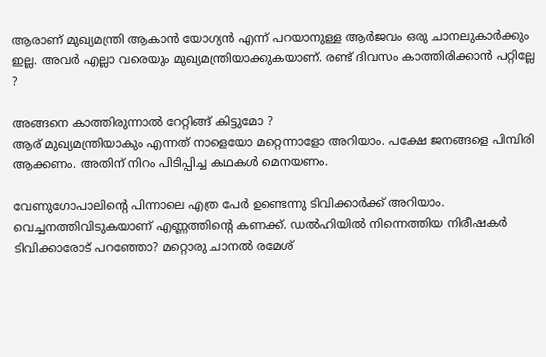ആരാണ് മുഖ്യമന്ത്രി ആകാൻ യോഗ്യൻ എന്ന് പറയാനുള്ള ആർജവം ഒരു ചാനലുകാർക്കും ഇല്ല. അവർ എല്ലാ വരെയും മുഖ്യമന്ത്രിയാക്കുകയാണ്. രണ്ട് ദിവസം കാത്തിരിക്കാൻ പറ്റില്ലേ ?

അങ്ങനെ കാത്തിരുന്നാൽ റേറ്റിങ്ങ് കിട്ടുമോ ?
ആര് മുഖ്യമന്ത്രിയാകും എന്നത് നാളെയോ മറ്റെന്നാളോ അറിയാം. പക്ഷേ ജനങ്ങളെ പിമ്പിരി ആക്കണം. അതിന് നിറം പിടിപ്പിച്ച കഥകൾ മെനയണം.

വേണുഗോപാലിൻ്റെ പിന്നാലെ എത്ര പേർ ഉണ്ടെന്നു ടിവിക്കാർക്ക് അറിയാം. വെച്ചനത്തിവിടുകയാണ് എണ്ണത്തിൻ്റെ കണക്ക്. ഡൽഹിയിൽ നിന്നെത്തിയ നിരീഷകർ ടിവിക്കാരോട് പറഞ്ഞോ? മറ്റൊരു ചാനൽ രമേശ്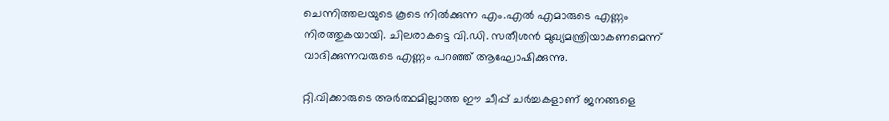ചെന്നിത്തലയുടെ കൂടെ നിൽക്കുന്ന എം.എൽ എമാരുടെ എണ്ണം നിരത്തുകയായി. ചിലരാകട്ടെ വി.ഡി. സതീശൻ മുഖ്യമന്ത്രിയാകണമെന്ന് വാദിക്കുന്നവരുടെ എണ്ണം പറഞ്ഞ് ആഘോഷിക്കുന്നു.

റ്റി.വിക്കാരുടെ അർത്ഥമില്ലാത്ത ഈ ചീപ്പ് ചർച്ചകളാണ് ജനങ്ങളെ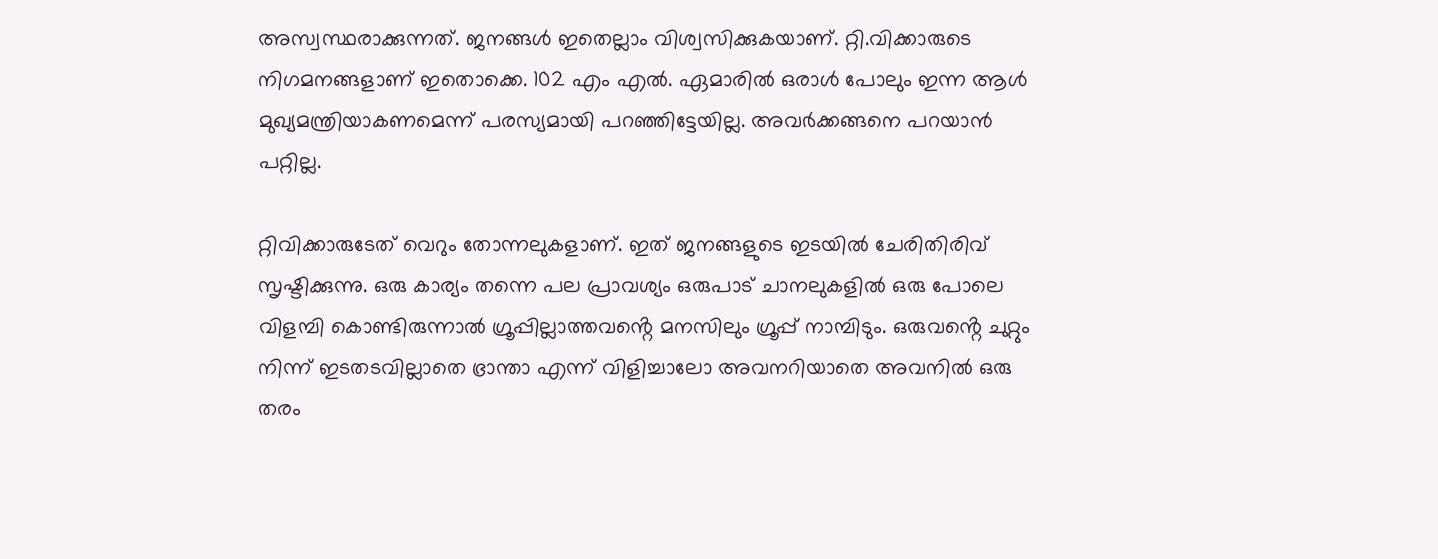അസ്വസ്ഥരാക്കുന്നത്. ജനങ്ങൾ ഇതെല്ലാം വിശ്വസിക്കുകയാണ്. റ്റി.വിക്കാരുടെ നിഗമനങ്ങളാണ് ഇതൊക്കെ. 102 എം എൽ. ഏമാരിൽ ഒരാൾ പോലും ഇന്ന ആൾ മുഖ്യമന്ത്രിയാകണമെന്ന് പരസ്യമായി പറഞ്ഞിട്ടേയില്ല. അവർക്കങ്ങനെ പറയാൻ പറ്റില്ല.

റ്റിവിക്കാരുടേത് വെറും തോന്നലുകളാണ്. ഇത് ജനങ്ങളുടെ ഇടയിൽ ചേരിതിരിവ് സൃഷ്ടിക്കുന്നു. ഒരു കാര്യം തന്നെ പല പ്രാവശ്യം ഒരുപാട് ചാനലുകളിൽ ഒരു പോലെ വിളമ്പി കൊണ്ടിരുന്നാൽ ഗ്രൂപ്പില്ലാത്തവൻ്റെ മനസിലും ഗ്രൂപ്പ് നാമ്പിടും. ഒരുവൻ്റെ ചുറ്റും നിന്ന് ഇടതടവില്ലാതെ ഭ്രാന്താ എന്ന് വിളിച്ചാലോ അവനറിയാതെ അവനിൽ ഒരു തരം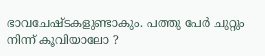ഭാവചേഷ്ടകളുണ്ടാകും. പത്തു പേർ ചുറ്റും നിന്ന് കൂവിയാലോ ?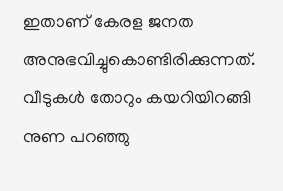ഇതാണ് കേരള ജനത അനുഭവിച്ചുകൊണ്ടിരിക്കുന്നത്. വീടുകൾ തോറും കയറിയിറങ്ങി നുണ പറഞ്ഞു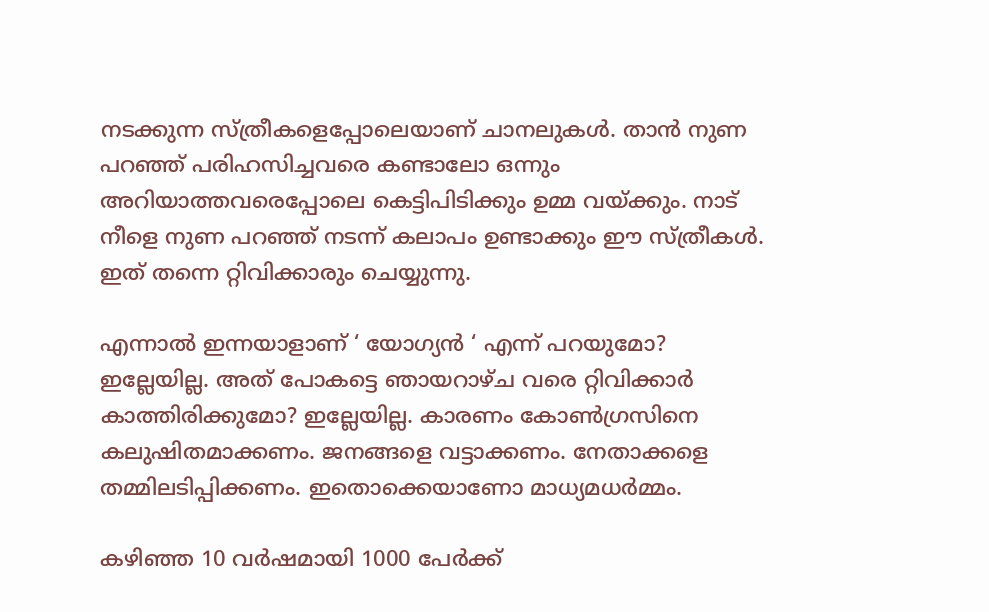നടക്കുന്ന സ്ത്രീകളെപ്പോലെയാണ് ചാനലുകൾ. താൻ നുണ പറഞ്ഞ് പരിഹസിച്ചവരെ കണ്ടാലോ ഒന്നും അറിയാത്തവരെപ്പോലെ കെട്ടിപിടിക്കും ഉമ്മ വയ്ക്കും. നാട് നീളെ നുണ പറഞ്ഞ് നടന്ന് കലാപം ഉണ്ടാക്കും ഈ സ്ത്രീകൾ. ഇത് തന്നെ റ്റിവിക്കാരും ചെയ്യുന്നു.

എന്നാൽ ഇന്നയാളാണ് ‘ യോഗ്യൻ ‘ എന്ന് പറയുമോ? ഇല്ലേയില്ല. അത് പോകട്ടെ ഞായറാഴ്ച വരെ റ്റിവിക്കാർ കാത്തിരിക്കുമോ? ഇല്ലേയില്ല. കാരണം കോൺഗ്രസിനെ കലുഷിതമാക്കണം. ജനങ്ങളെ വട്ടാക്കണം. നേതാക്കളെ തമ്മിലടിപ്പിക്കണം. ഇതൊക്കെയാണോ മാധ്യമധർമ്മം.

കഴിഞ്ഞ 10 വർഷമായി 1000 പേർക്ക്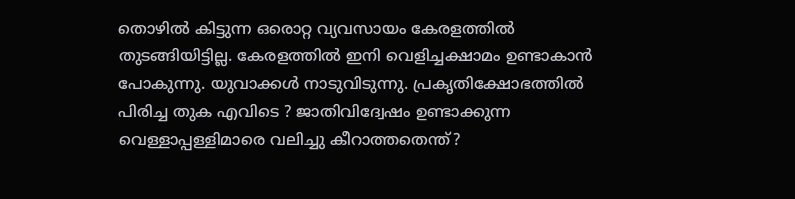തൊഴിൽ കിട്ടുന്ന ഒരൊറ്റ വ്യവസായം കേരളത്തിൽ തുടങ്ങിയിട്ടില്ല. കേരളത്തിൽ ഇനി വെളിച്ചക്ഷാമം ഉണ്ടാകാൻ പോകുന്നു. യുവാക്കൾ നാടുവിടുന്നു. പ്രകൃതിക്ഷോഭത്തിൽ പിരിച്ച തുക എവിടെ ? ജാതിവിദ്വേഷം ഉണ്ടാക്കുന്ന വെള്ളാപ്പള്ളിമാരെ വലിച്ചു കീറാത്തതെന്ത്?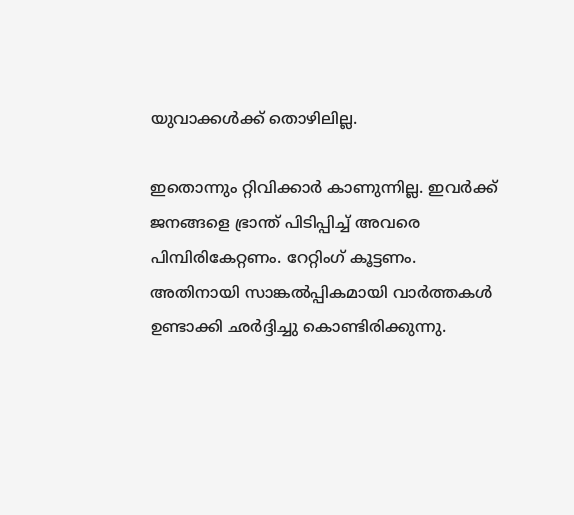യുവാക്കൾക്ക് തൊഴിലില്ല.

ഇതൊന്നും റ്റിവിക്കാർ കാണുന്നില്ല. ഇവർക്ക് ജനങ്ങളെ ഭ്രാന്ത് പിടിപ്പിച്ച് അവരെ പിമ്പിരികേറ്റണം. റേറ്റിംഗ് കൂട്ടണം. അതിനായി സാങ്കൽപ്പികമായി വാർത്തകൾ ഉണ്ടാക്കി ഛർദ്ദിച്ചു കൊണ്ടിരിക്കുന്നു.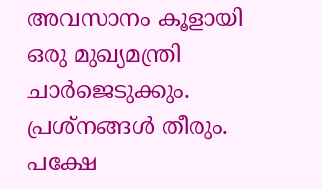അവസാനം കൂളായി ഒരു മുഖ്യമന്ത്രി ചാർജെടുക്കും. പ്രശ്‌നങ്ങൾ തീരും. പക്ഷേ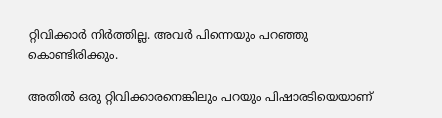റ്റിവിക്കാർ നിർത്തില്ല. അവർ പിന്നെയും പറഞ്ഞു കൊണ്ടിരിക്കും.

അതിൽ ഒരു റ്റിവിക്കാരനെങ്കിലും പറയും പിഷാരടിയെയാണ്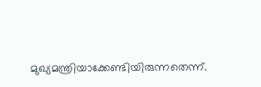മുഖ്യമന്ത്രിയാക്കേണ്ടിയിരുന്നതെന്ന്.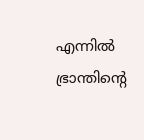എന്നിൽ ഭ്രാന്തിൻ്റെ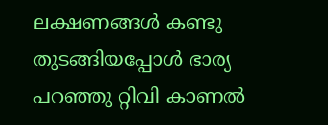ലക്ഷണങ്ങൾ കണ്ടു തുടങ്ങിയപ്പോൾ ഭാര്യ പറഞ്ഞു റ്റിവി കാണൽ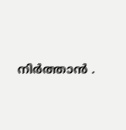നിർത്താൻ .